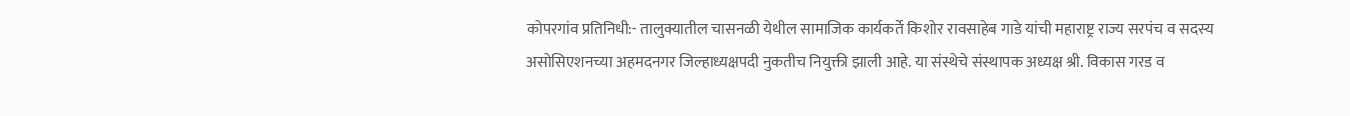कोपरगांव प्रतिनिधी:- तालुक्यातील चासनळी येथील सामाजिक कार्यकर्ते किशोर रावसाहेब गाडे यांची महाराष्ट्र राज्य सरपंच व सदस्य असोसिएशनच्या अहमदनगर जिल्हाध्यक्षपदी नुकतीच नियुक्ती झाली आहे. या संस्थेचे संस्थापक अध्यक्ष श्री. विकास गरड व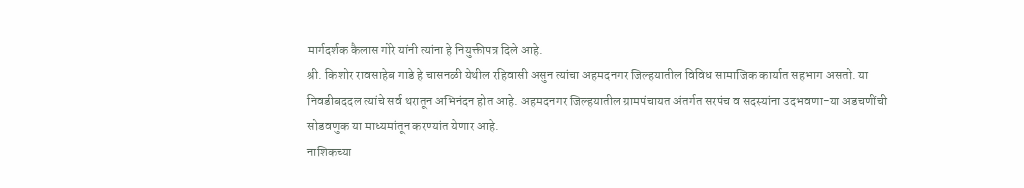मार्गदर्शक कैलास गोरे यांनी त्यांना हे नियुक्तीपत्र दिले आहे.
श्री. किशोर रावसाहेब गाडे हे चासनळी येथील रहिवासी असुन त्यांचा अहमदनगर जिल्हयातील विविध सामाजिक कार्यात सहभाग असतो. या निवडीबददल त्यांचे सर्व थरातून अभिनंदन होत आहे. अहमदनगर जिल्हयातील ग्रामपंचायत अंतर्गत सरपंच व सदस्यांना उदभवणा-या अडचणींची सोडवणुक या माध्यमांतून करण्यांत येणार आहे.
नाशिकच्या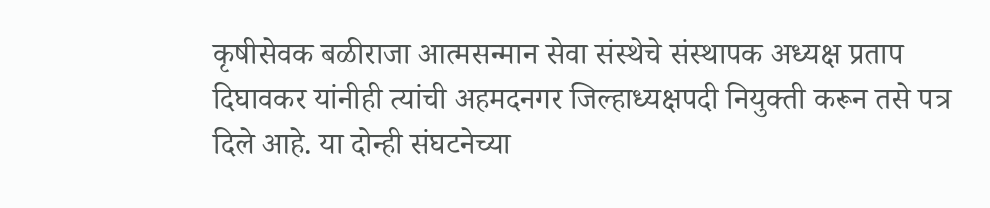कृषीसेवक बळीराजा आत्मसन्मान सेवा संस्थेचे संस्थापक अध्यक्ष प्रताप दिघावकर यांनीही त्यांची अहमदनगर जिल्हाध्यक्षपदी नियुक्ती करून तसे पत्र दिले आहे. या दोन्ही संघटनेच्या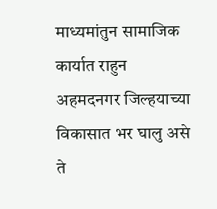माध्यमांतुन सामाजिक कार्यात राहुन अहमदनगर जिल्हयाच्या विकासात भर घालु असे ते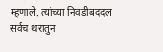म्हणाले. त्यांच्या निवडीबददल सर्वच थरातुन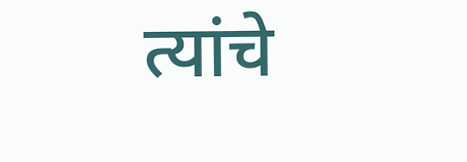त्यांचे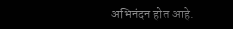अभिनंदन होत आहे.